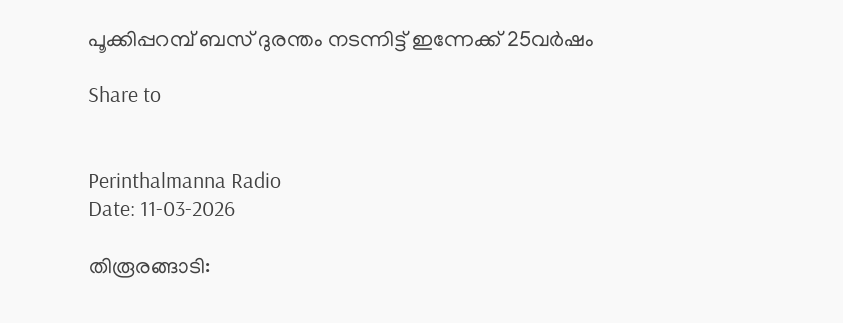പൂക്കിപ്പറമ്പ് ബസ് ദുരന്തം നടന്നിട്ട് ഇന്നേക്ക് 25വർഷം

Share to


Perinthalmanna Radio
Date: 11-03-2026

തിരൂരങ്ങാടി: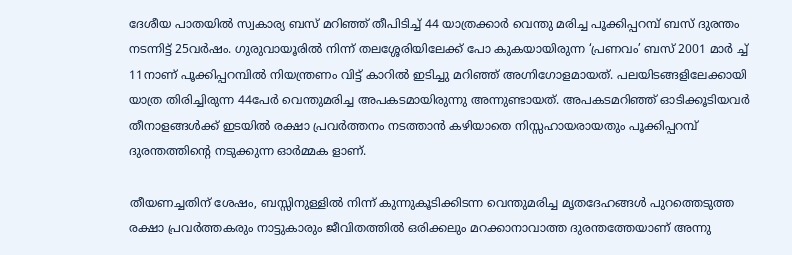ദേശീയ പാതയിൽ സ്വകാര്യ ബസ് മറിഞ്ഞ് തീപിടിച്ച് 44 യാത്രക്കാർ വെന്തു മരിച്ച പൂക്കിപ്പറമ്പ് ബസ് ദുരന്തം നടന്നിട്ട് 25വർഷം. ഗുരുവായൂരിൽ നിന്ന് തലശ്ശേരിയിലേക്ക് പോ കുകയായിരുന്ന ‘പ്രണവം’ ബസ് 2001 മാർ ച്ച് 11നാണ് പൂക്കിപ്പറമ്പിൽ നിയന്ത്രണം വിട്ട് കാറിൽ ഇടിച്ചു മറിഞ്ഞ് അഗ്നിഗോളമായത്. പലയിടങ്ങളിലേക്കായി യാത്ര തിരിച്ചിരുന്ന 44പേർ വെന്തുമരിച്ച അപകടമായിരുന്നു അന്നുണ്ടായത്. അപകടമറിഞ്ഞ് ഓടിക്കൂടിയവർ തീനാളങ്ങൾക്ക് ഇടയിൽ രക്ഷാ പ്രവർത്തനം നടത്താൻ കഴിയാതെ നിസ്സഹായരായതും പൂക്കിപ്പറമ്പ് ദുരന്തത്തിൻ്റെ നടുക്കുന്ന ഓർമ്മക ളാണ്.

തീയണച്ചതിന് ശേഷം, ബസ്സിനുള്ളിൽ നിന്ന് കുന്നുകൂടിക്കിടന്ന വെന്തുമരിച്ച മൃതദേഹങ്ങൾ പുറത്തെടുത്ത രക്ഷാ പ്രവർത്തകരും നാട്ടുകാരും ജീവിതത്തിൽ ഒരിക്കലും മറക്കാനാവാത്ത ദുരന്തത്തേയാണ് അന്നു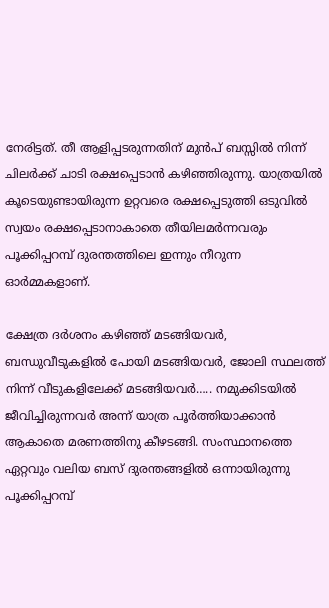നേരിട്ടത്. തീ ആളിപ്പടരുന്നതിന് മുൻപ് ബസ്സിൽ നിന്ന് ചിലർക്ക് ചാടി രക്ഷപ്പെടാൻ കഴിഞ്ഞിരുന്നു. യാത്രയിൽ കൂടെയുണ്ടായിരുന്ന ഉറ്റവരെ രക്ഷപ്പെടുത്തി ഒടുവിൽ സ്വയം രക്ഷപ്പെടാനാകാതെ തീയിലമർന്നവരും പൂക്കിപ്പറമ്പ് ദുരന്തത്തിലെ ഇന്നും നീറുന്ന ഓർമ്മകളാണ്.

ക്ഷേത്ര ദർശനം കഴിഞ്ഞ് മടങ്ങിയവർ, ബന്ധുവീടുകളിൽ പോയി മടങ്ങിയവർ, ജോലി സ്ഥലത്ത് നിന്ന് വീടുകളിലേക്ക് മടങ്ങിയവർ….. നമുക്കിടയിൽ ജീവിച്ചിരുന്നവർ അന്ന് യാത്ര പൂർത്തിയാക്കാൻ ആകാതെ മരണത്തിനു കീഴടങ്ങി. സംസ്ഥാനത്തെ ഏറ്റവും വലിയ ബസ് ദുരന്തങ്ങളിൽ ഒന്നായിരുന്നു പൂക്കിപ്പറമ്പ്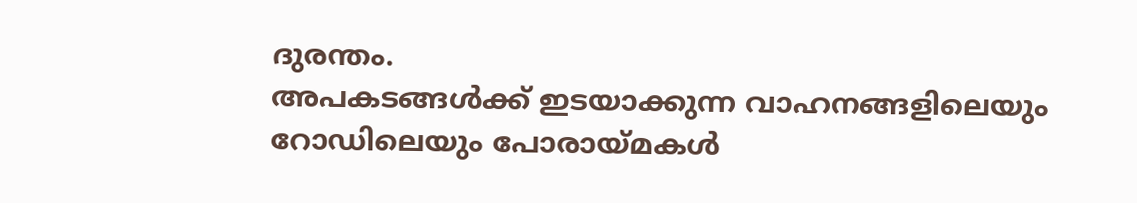ദുരന്തം.
അപകടങ്ങൾക്ക് ഇടയാക്കുന്ന വാഹനങ്ങളിലെയും റോഡിലെയും പോരായ്‌മകൾ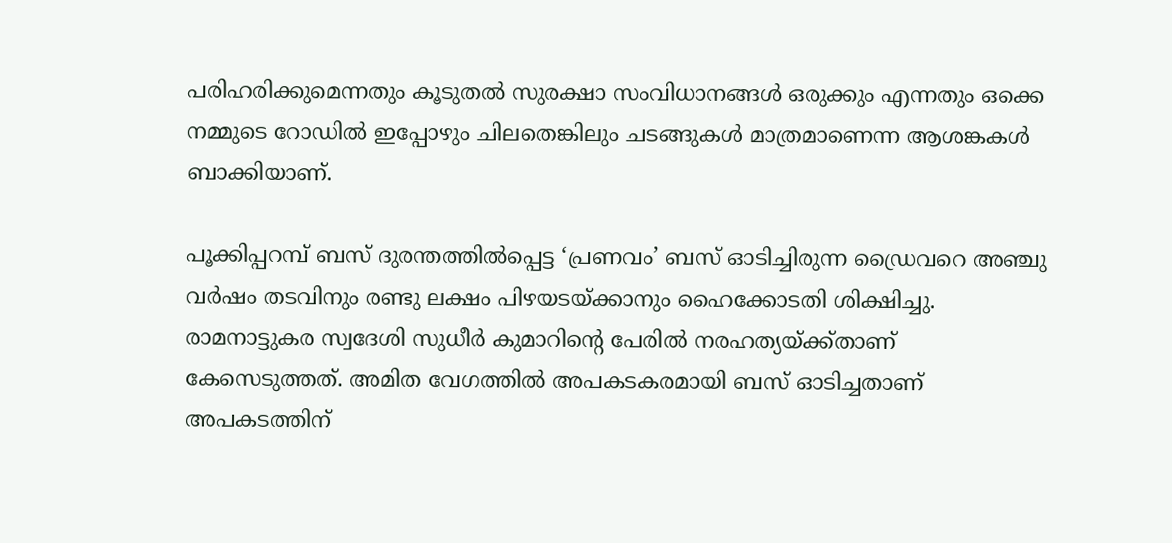പരിഹരിക്കുമെന്നതും കൂടുതൽ സുരക്ഷാ സംവിധാനങ്ങൾ ഒരുക്കും എന്നതും ഒക്കെ നമ്മുടെ റോഡിൽ ഇപ്പോഴും ചിലതെങ്കിലും ചടങ്ങുകൾ മാത്രമാണെന്ന ആശങ്കകൾ ബാക്കിയാണ്.

പൂക്കിപ്പറമ്പ് ബസ് ദുരന്തത്തിൽപ്പെട്ട ‘പ്രണവം’ ബസ് ഓടിച്ചിരുന്ന ഡ്രൈവറെ അഞ്ചു വർഷം തടവിനും രണ്ടു ലക്ഷം പിഴയടയ്ക്കാനും ഹൈക്കോടതി ശിക്ഷിച്ചു. രാമനാട്ടുകര സ്വദേശി സുധീർ കുമാറിൻ്റെ പേരിൽ നരഹത്യയ്ക്ക്താണ് കേസെടുത്തത്. അമിത വേഗത്തിൽ അപകടകരമായി ബസ് ഓടിച്ചതാണ് അപകടത്തിന്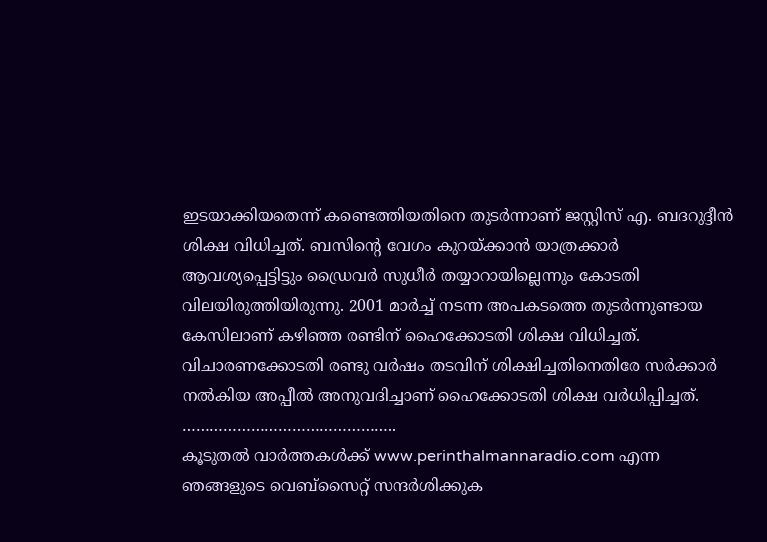ഇടയാക്കിയതെന്ന് കണ്ടെത്തിയതിനെ തുടർന്നാണ് ജസ്റ്റിസ് എ. ബദറുദ്ദീൻ ശിക്ഷ വിധിച്ചത്. ബസിൻ്റെ വേഗം കുറയ്ക്കാൻ യാത്രക്കാർ ആവശ്യപ്പെട്ടിട്ടും ഡ്രൈവർ സുധീർ തയ്യാറായില്ലെന്നും കോടതി വിലയിരുത്തിയിരുന്നു. 2001 മാർച്ച് നടന്ന അപകടത്തെ തുടർന്നുണ്ടായ കേസിലാണ് കഴിഞ്ഞ രണ്ടിന് ഹൈക്കോടതി ശിക്ഷ വിധിച്ചത്. വിചാരണക്കോടതി രണ്ടു വർഷം തടവിന് ശിക്ഷിച്ചതിനെതിരേ സർക്കാർ നൽകിയ അപ്പീൽ അനുവദിച്ചാണ് ഹൈക്കോടതി ശിക്ഷ വർധിപ്പിച്ചത്.
………………………………………..
കൂടുതൽ വാർത്തകൾക്ക് www.perinthalmannaradio.com എന്ന ഞങ്ങളുടെ വെബ്സൈറ്റ് സന്ദര്‍ശിക്കുക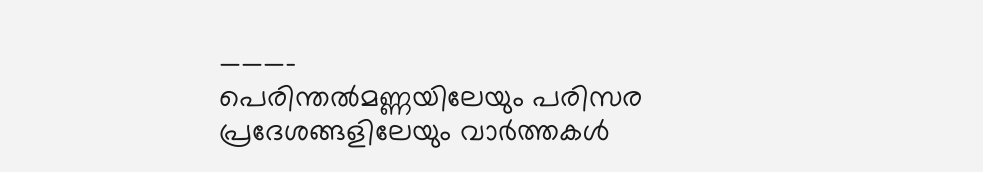———-
പെരിന്തൽമണ്ണയിലേയും പരിസര പ്രദേശങ്ങളിലേയും വാർത്തകൾ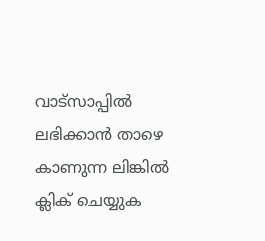വാട്സാപ്പിൽ   ലഭിക്കാൻ താഴെ കാണുന്ന ലിങ്കിൽ ക്ലിക് ചെയ്യുക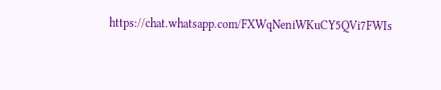https://chat.whatsapp.com/FXWqNeniWKuCY5QVi7FWIs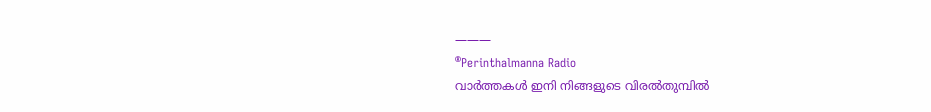———
®Perinthalmanna Radio
വാർത്തകൾ ഇനി നിങ്ങളുടെ വിരൽതുമ്പിൽ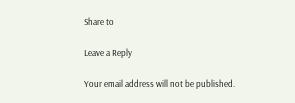Share to

Leave a Reply

Your email address will not be published.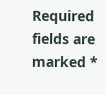Required fields are marked *